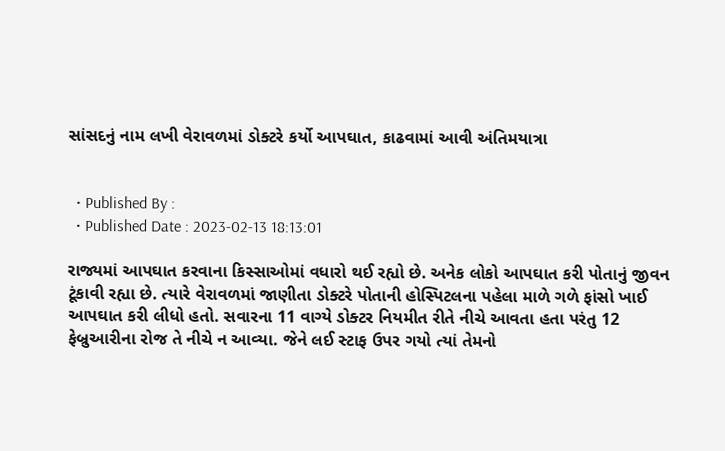સાંસદનું નામ લખી વેરાવળમાં ડોક્ટરે કર્યો આપઘાત, કાઢવામાં આવી અંતિમયાત્રા


  • Published By :
  • Published Date : 2023-02-13 18:13:01

રાજ્યમાં આપઘાત કરવાના કિસ્સાઓમાં વધારો થઈ રહ્યો છે. અનેક લોકો આપઘાત કરી પોતાનું જીવન ટૂંકાવી રહ્યા છે. ત્યારે વેરાવળમાં જાણીતા ડોક્ટરે પોતાની હોસ્પિટલના પહેલા માળે ગળે ફાંસો ખાઈ આપઘાત કરી લીધો હતો. સવારના 11 વાગ્યે ડોક્ટર નિયમીત રીતે નીચે આવતા હતા પરંતુ 12 ફેબ્રુઆરીના રોજ તે નીચે ન આવ્યા. જેને લઈ સ્ટાફ ઉપર ગયો ત્યાં તેમનો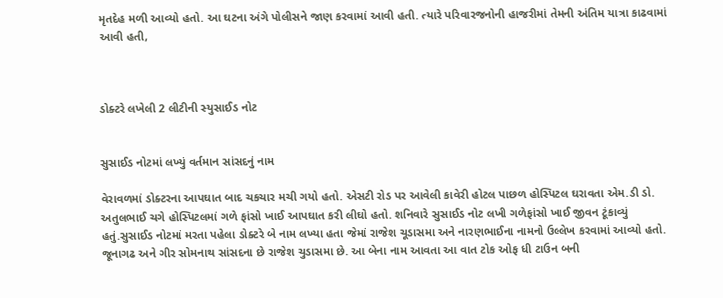મૃતદેહ મળી આવ્યો હતો. આ ઘટના અંગે પોલીસને જાણ કરવામાં આવી હતી. ત્યારે પરિવારજનોની હાજરીમાં તેમની અંતિમ યાત્રા કાઢવામાં આવી હતી,



ડોક્ટરે લખેલી 2 લીટીની સ્યુસાઈડ નોટ


સુસાઈડ નોટમાં લખ્યું વર્તમાન સાંસદનું નામ

વેરાવળમાં ડોક્ટરના આપઘાત બાદ ચકચાર મચી ગયો હતો. એસટી રોડ પર આવેલી કાવેરી હોટલ પાછળ હોસ્પિટલ ઘરાવતા એમ.ડી ડો. અતુલભાઈ ચગે હોસ્પિટલમાં ગળે ફાંસો ખાઈ આપઘાત કરી લીઘો હતો. શનિવારે સુસાઈડ નોટ લખી ગળેફાંસો ખાઈ જીવન ટૂંકાવ્યું હતું.સુસાઈડ નોટમાં મરતા પહેલા ડોક્ટરે બે નામ લખ્યા હતા જેમાં રાજેશ ચૂડાસમા અને નારણભાઈના નામનો ઉલ્લેખ કરવામાં આવ્યો હતો.  જૂનાગઢ અને ગીર સોમનાથ સાંસદના છે રાજેશ ચુડાસમા છે. આ બેના નામ આવતા આ વાત ટોક ઓફ ધી ટાઉન બની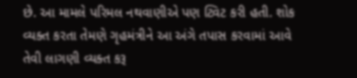છે. આ મામલે પરિમલ નથવાણીએ પણ ટ્વિટ કરી હતી. શોક વ્યક્ત કરતા તેમણે ગૃહમંત્રીને આ અંગે તપાસ કરવામાં આવે તેવી લાગણી વ્યક્ત કરૂ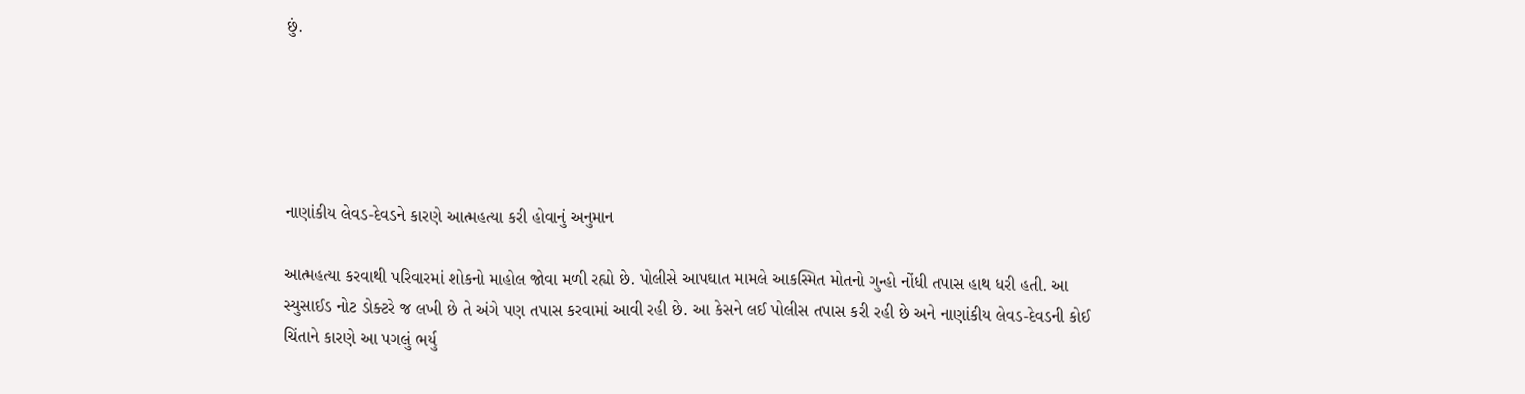છું.





નાણાંકીય લેવડ-દેવડને કારણે આત્મહત્યા કરી હોવાનું અનુમાન

આત્મહત્યા કરવાથી પરિવારમાં શોકનો માહોલ જોવા મળી રહ્યો છે. પોલીસે આપઘાત મામલે આકસ્મિત મોતનો ગુન્હો નોંધી તપાસ હાથ ધરી હતી. આ સ્યુસાઈડ નોટ ડોક્ટરે જ લખી છે તે અંગે પણ તપાસ કરવામાં આવી રહી છે. આ કેસને લઈ પોલીસ તપાસ કરી રહી છે અને નાણાંકીય લેવડ-દેવડની કોઈ ચિંતાને કારણે આ પગલું ભર્યુ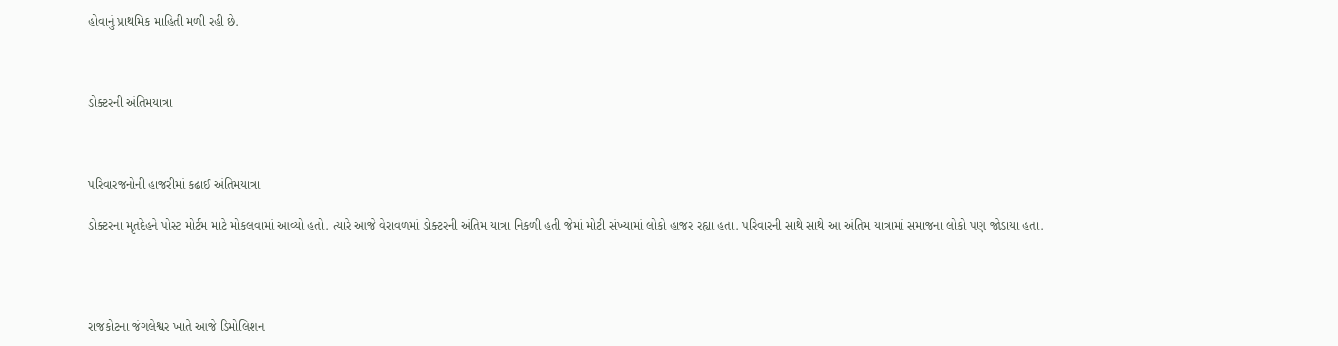હોવાનું પ્રાથમિક માહિતી મળી રહી છે.



ડોક્ટરની અંતિમયાત્રા



પરિવારજનોની હાજરીમાં કઢાઈ અંતિમયાત્રા

ડોક્ટરના મૃતદેહને પોસ્ટ મોર્ટમ માટે મોકલવામાં આવ્યો હતો. ત્યારે આજે વેરાવળમાં ડોક્ટરની અંતિમ યાત્રા નિકળી હતી જેમાં મોટી સંખ્યામાં લોકો હાજર રહ્યા હતા. પરિવારની સાથે સાથે આ અંતિમ યાત્રામાં સમાજના લોકો પણ જોડાયા હતા.




રાજકોટના જંગલેશ્વર ખાતે આજે ડિમોલિશન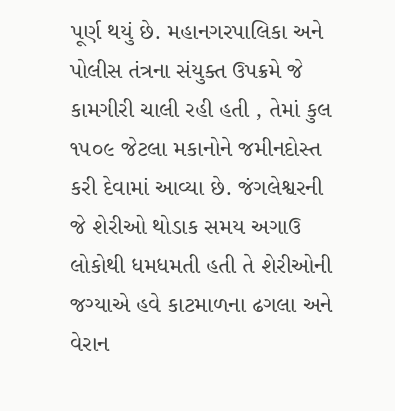પૂર્ણ થયું છે. મહાનગરપાલિકા અને પોલીસ તંત્રના સંયુક્ત ઉપક્રમે જે કામગીરી ચાલી રહી હતી , તેમાં કુલ ૧૫૦૯ જેટલા મકાનોને જમીનદોસ્ત કરી દેવામાં આવ્યા છે. જંગલેશ્વરની જે શેરીઓ થોડાક સમય અગાઉ લોકોથી ધમધમતી હતી તે શેરીઓની જગ્યાએ હવે કાટમાળના ઢગલા અને વેરાન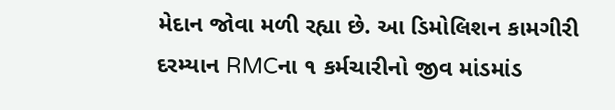મેદાન જોવા મળી રહ્યા છે. આ ડિમોલિશન કામગીરી દરમ્યાન RMCના ૧ કર્મચારીનો જીવ માંડમાંડ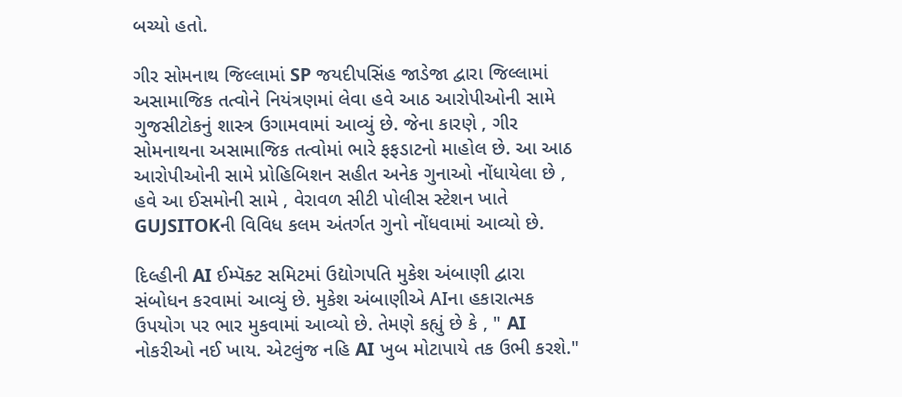બચ્યો હતો.

ગીર સોમનાથ જિલ્લામાં SP જયદીપસિંહ જાડેજા દ્વારા જિલ્લામાં અસામાજિક તત્વોને નિયંત્રણમાં લેવા હવે આઠ આરોપીઓની સામે ગુજસીટોકનું શાસ્ત્ર ઉગામવામાં આવ્યું છે. જેના કારણે , ગીર સોમનાથના અસામાજિક તત્વોમાં ભારે ફફડાટનો માહોલ છે. આ આઠ આરોપીઓની સામે પ્રોહિબિશન સહીત અનેક ગુનાઓ નોંધાયેલા છે , હવે આ ઈસમોની સામે , વેરાવળ સીટી પોલીસ સ્ટેશન ખાતે GUJSITOKની વિવિધ કલમ અંતર્ગત ગુનો નોંધવામાં આવ્યો છે.

દિલ્હીની AI ઈમ્પૅક્ટ સમિટમાં ઉદ્યોગપતિ મુકેશ અંબાણી દ્વારા સંબોધન કરવામાં આવ્યું છે. મુકેશ અંબાણીએ AIના હકારાત્મક ઉપયોગ પર ભાર મુકવામાં આવ્યો છે. તેમણે કહ્યું છે કે , " AI નોકરીઓ નઈ ખાય. એટલુંજ નહિ AI ખુબ મોટાપાયે તક ઉભી કરશે."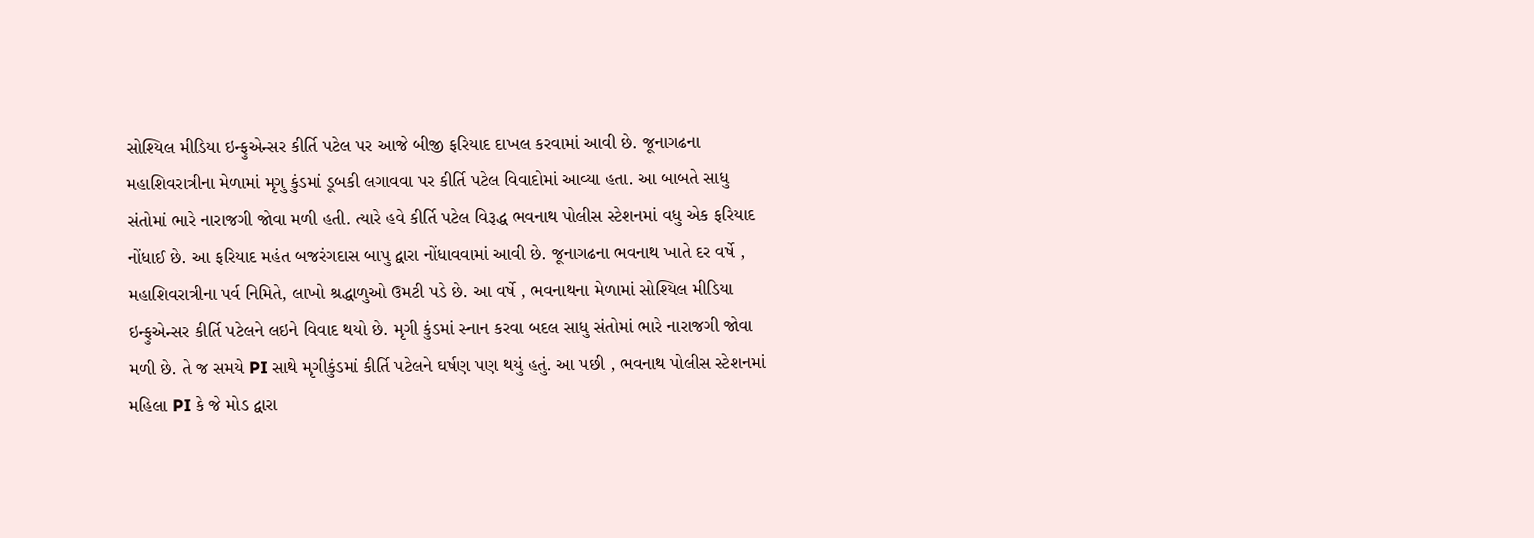સોશ્યિલ મીડિયા ઇન્ફુએન્સર કીર્તિ પટેલ પર આજે બીજી ફરિયાદ દાખલ કરવામાં આવી છે. જૂનાગઢના મહાશિવરાત્રીના મેળામાં મૃગુ કુંડમાં ડૂબકી લગાવવા પર કીર્તિ પટેલ વિવાદોમાં આવ્યા હતા. આ બાબતે સાધુ સંતોમાં ભારે નારાજગી જોવા મળી હતી. ત્યારે હવે કીર્તિ પટેલ વિરૂદ્ધ ભવનાથ પોલીસ સ્ટેશનમાં વધુ એક ફરિયાદ નોંધાઈ છે. આ ફરિયાદ મહંત બજરંગદાસ બાપુ દ્વારા નોંધાવવામાં આવી છે. જૂનાગઢના ભવનાથ ખાતે દર વર્ષે , મહાશિવરાત્રીના પર્વ નિમિતે, લાખો શ્રદ્ધાળુઓ ઉમટી પડે છે. આ વર્ષે , ભવનાથના મેળામાં સોશ્યિલ મીડિયા ઇન્ફુએન્સર કીર્તિ પટેલને લઇને વિવાદ થયો છે. મૃગી કુંડમાં સ્નાન કરવા બદલ સાધુ સંતોમાં ભારે નારાજગી જોવા મળી છે. તે જ સમયે PI સાથે મૃગીકુંડમાં કીર્તિ પટેલને ઘર્ષણ પણ થયું હતું. આ પછી , ભવનાથ પોલીસ સ્ટેશનમાં મહિલા PI કે જે મોડ દ્વારા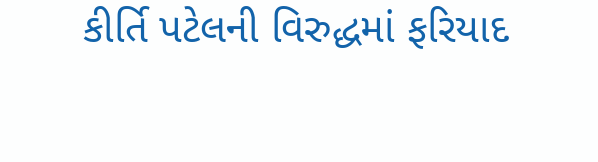કીર્તિ પટેલની વિરુદ્ધમાં ફરિયાદ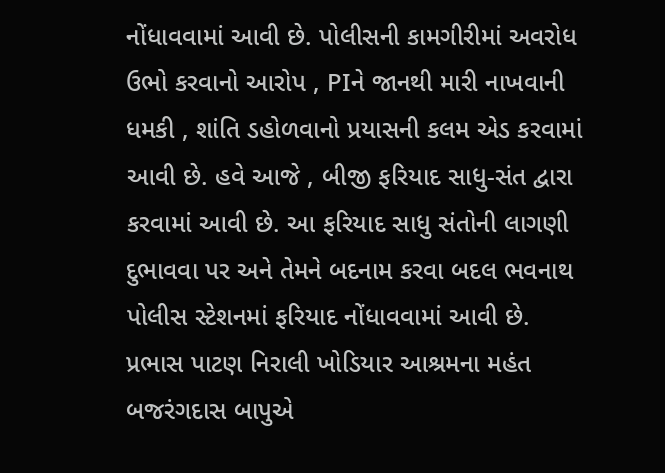નોંધાવવામાં આવી છે. પોલીસની કામગીરીમાં અવરોધ ઉભો કરવાનો આરોપ , PIને જાનથી મારી નાખવાની ધમકી , શાંતિ ડહોળવાનો પ્રયાસની કલમ એડ કરવામાં આવી છે. હવે આજે , બીજી ફરિયાદ સાધુ-સંત દ્વારા કરવામાં આવી છે. આ ફરિયાદ સાધુ સંતોની લાગણી દુભાવવા પર અને તેમને બદનામ કરવા બદલ ભવનાથ પોલીસ સ્ટેશનમાં ફરિયાદ નોંધાવવામાં આવી છે. પ્રભાસ પાટણ નિરાલી ખોડિયાર આશ્રમના મહંત બજરંગદાસ બાપુએ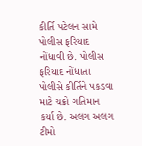કીર્તિ પટેલન સામે પોલીસ ફરિયાદ નોંધાવી છે. પોલીસ ફરિયાદ નોંધાતા પોલીસે કીર્તિને પકડવા માટે ચક્રો ગતિમાન કર્યા છે. અલગ અલગ ટીમો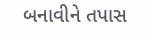બનાવીને તપાસ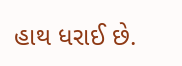હાથ ધરાઈ છે.